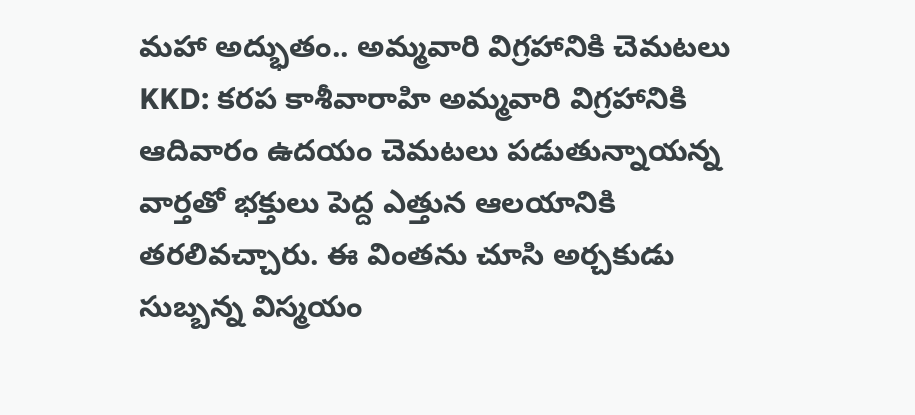మహా అద్భుతం.. అమ్మవారి విగ్రహానికి చెమటలు
KKD: కరప కాశీవారాహి అమ్మవారి విగ్రహానికి ఆదివారం ఉదయం చెమటలు పడుతున్నాయన్న వార్తతో భక్తులు పెద్ద ఎత్తున ఆలయానికి తరలివచ్చారు. ఈ వింతను చూసి అర్చకుడు సుబ్బన్న విస్మయం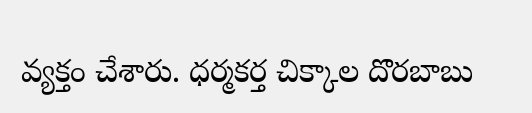వ్యక్తం చేశారు. ధర్మకర్త చిక్కాల దొరబాబు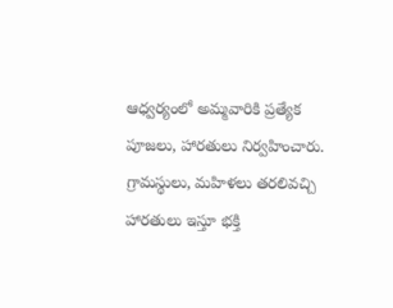ఆధ్వర్యంలో అమ్మవారికి ప్రత్యేక పూజలు, హారతులు నిర్వహించారు. గ్రామస్థులు, మహిళలు తరలివచ్చి హారతులు ఇస్తూ భక్తి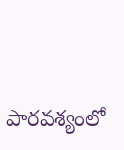పారవశ్యంలో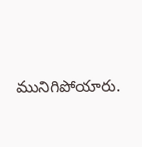మునిగిపోయారు.